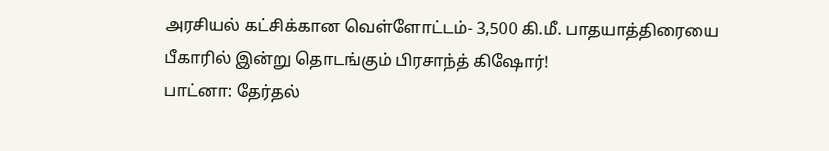அரசியல் கட்சிக்கான வெள்ளோட்டம்- 3,500 கி.மீ. பாதயாத்திரையை பீகாரில் இன்று தொடங்கும் பிரசாந்த் கிஷோர்!
பாட்னா: தேர்தல்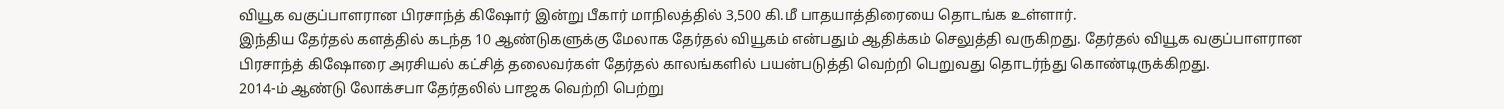வியூக வகுப்பாளரான பிரசாந்த் கிஷோர் இன்று பீகார் மாநிலத்தில் 3,500 கி.மீ பாதயாத்திரையை தொடங்க உள்ளார்.
இந்திய தேர்தல் களத்தில் கடந்த 10 ஆண்டுகளுக்கு மேலாக தேர்தல் வியூகம் என்பதும் ஆதிக்கம் செலுத்தி வருகிறது. தேர்தல் வியூக வகுப்பாளரான பிரசாந்த் கிஷோரை அரசியல் கட்சித் தலைவர்கள் தேர்தல் காலங்களில் பயன்படுத்தி வெற்றி பெறுவது தொடர்ந்து கொண்டிருக்கிறது.
2014-ம் ஆண்டு லோக்சபா தேர்தலில் பாஜக வெற்றி பெற்று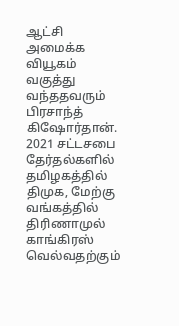ஆட்சி அமைக்க வியூகம் வகுத்து வந்ததவரும் பிரசாந்த் கிஷோர்தான். 2021 சட்டசபை தேர்தல்களில் தமிழகத்தில் திமுக, மேற்கு வங்கத்தில் திரிணாமுல் காங்கிரஸ் வெல்வதற்கும்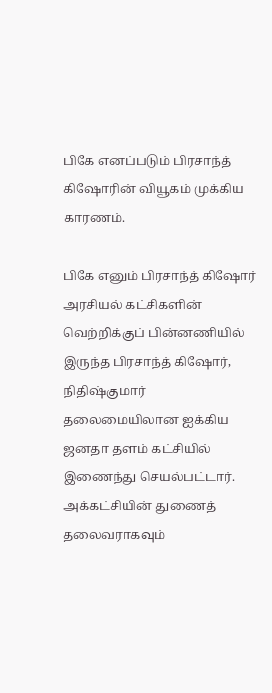பிகே எனப்படும் பிரசாந்த் கிஷோரின் வியூகம் முக்கிய காரணம்.

பிகே எனும் பிரசாந்த் கிஷோர்
அரசியல் கட்சிகளின் வெற்றிக்குப் பின்னணியில் இருந்த பிரசாந்த் கிஷோர், நிதிஷ்குமார் தலைமையிலான ஐக்கிய ஜனதா தளம் கட்சியில் இணைந்து செயல்பட்டார். அக்கட்சியின் துணைத் தலைவராகவும்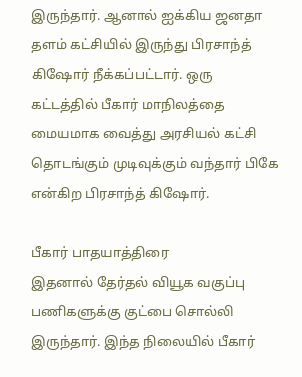இருந்தார். ஆனால் ஐக்கிய ஜனதா தளம் கட்சியில் இருந்து பிரசாந்த் கிஷோர் நீக்கப்பட்டார். ஒரு கட்டத்தில் பீகார் மாநிலத்தை மையமாக வைத்து அரசியல் கட்சி தொடங்கும் முடிவுக்கும் வந்தார் பிகே என்கிற பிரசாந்த் கிஷோர்.

பீகார் பாதயாத்திரை
இதனால் தேர்தல் வியூக வகுப்பு பணிகளுக்கு குட்பை சொல்லி இருந்தார். இந்த நிலையில் பீகார்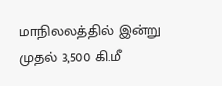மாநிலலத்தில் இன்று முதல் 3,500 கி.மீ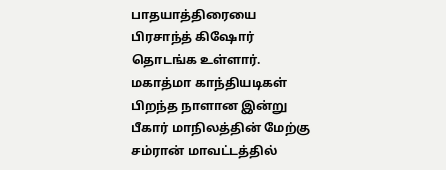பாதயாத்திரையை பிரசாந்த் கிஷோர் தொடங்க உள்ளார். மகாத்மா காந்தியடிகள் பிறந்த நாளான இன்று பீகார் மாநிலத்தின் மேற்கு சம்ரான் மாவட்டத்தில்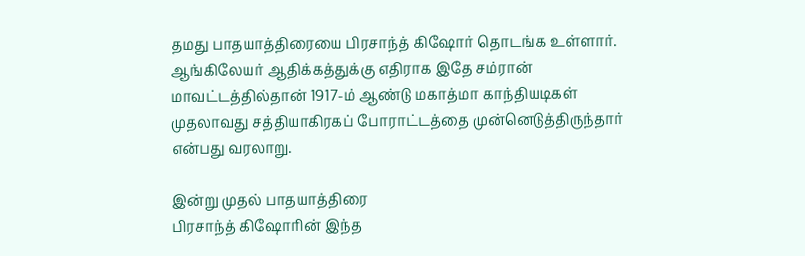தமது பாதயாத்திரையை பிரசாந்த் கிஷோர் தொடங்க உள்ளார். ஆங்கிலேயர் ஆதிக்கத்துக்கு எதிராக இதே சம்ரான் மாவட்டத்தில்தான் 1917-ம் ஆண்டு மகாத்மா காந்தியடிகள் முதலாவது சத்தியாகிரகப் போராட்டத்தை முன்னெடுத்திருந்தார் என்பது வரலாறு.

இன்று முதல் பாதயாத்திரை
பிரசாந்த் கிஷோரின் இந்த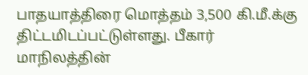பாதயாத்திரை மொத்தம் 3,500 கி.மீ.க்கு திட்டமிடப்பட்டுள்ளது. பீகார் மாநிலத்தின்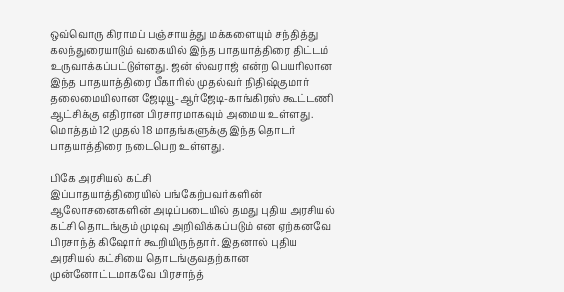ஒவ்வொரு கிராமப் பஞ்சாயத்து மக்களையும் சந்தித்து கலந்துரையாடும் வகையில் இந்த பாதயாத்திரை திட்டம் உருவாக்கப்பட்டுள்ளது. ஜன் ஸ்வராஜ் என்ற பெயரிலான இந்த பாதயாத்திரை பீகாரில் முதல்வர் நிதிஷ்குமார் தலைமையிலான ஜேடியூ-ஆர்ஜேடி-காங்கிரஸ் கூட்டணி ஆட்சிக்கு எதிரான பிரசாரமாகவும் அமைய உள்ளது. மொத்தம் 12 முதல் 18 மாதங்களுக்கு இந்த தொடர் பாதயாத்திரை நடைபெற உள்ளது.

பிகே அரசியல் கட்சி
இப்பாதயாத்திரையில் பங்கேற்பவர்களின் ஆலோசனைகளின் அடிப்படையில் தமது புதிய அரசியல் கட்சி தொடங்கும் முடிவு அறிவிக்கப்படும் என ஏற்கனவே பிரசாந்த் கிஷோர் கூறியிருந்தார். இதனால் புதிய அரசியல் கட்சியை தொடங்குவதற்கான முன்னோட்டமாகவே பிரசாந்த்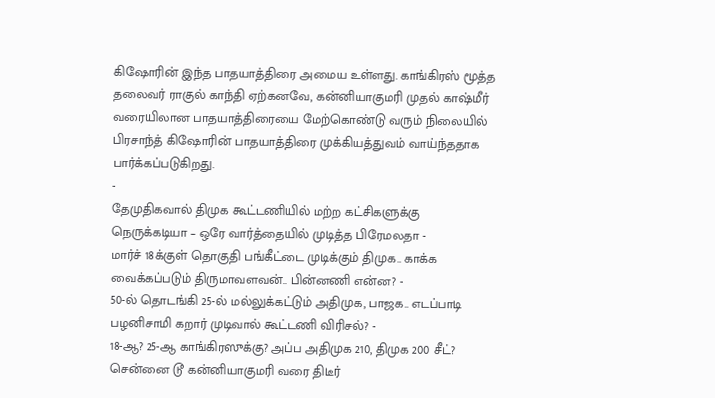கிஷோரின் இந்த பாதயாத்திரை அமைய உள்ளது. காங்கிரஸ் மூத்த தலைவர் ராகுல் காந்தி ஏற்கனவே, கன்னியாகுமரி முதல் காஷ்மீர் வரையிலான பாதயாத்திரையை மேற்கொண்டு வரும் நிலையில் பிரசாந்த் கிஷோரின் பாதயாத்திரை முக்கியத்துவம் வாய்ந்ததாக பார்க்கப்படுகிறது.
-
தேமுதிகவால் திமுக கூட்டணியில் மற்ற கட்சிகளுக்கு நெருக்கடியா – ஒரே வார்த்தையில் முடித்த பிரேமலதா -
மார்ச் 18க்குள் தொகுதி பங்கீட்டை முடிக்கும் திமுக.. காக்க வைக்கப்படும் திருமாவளவன்.. பின்னணி என்ன? -
50-ல் தொடங்கி 25-ல் மல்லுக்கட்டும் அதிமுக, பாஜக.. எடப்பாடி பழனிசாமி கறார் முடிவால் கூட்டணி விரிசல்? -
18-ஆ? 25-ஆ காங்கிரஸுக்கு? அப்ப அதிமுக 210, திமுக 200 சீட்? சென்னை டூ கன்னியாகுமரி வரை திடீர்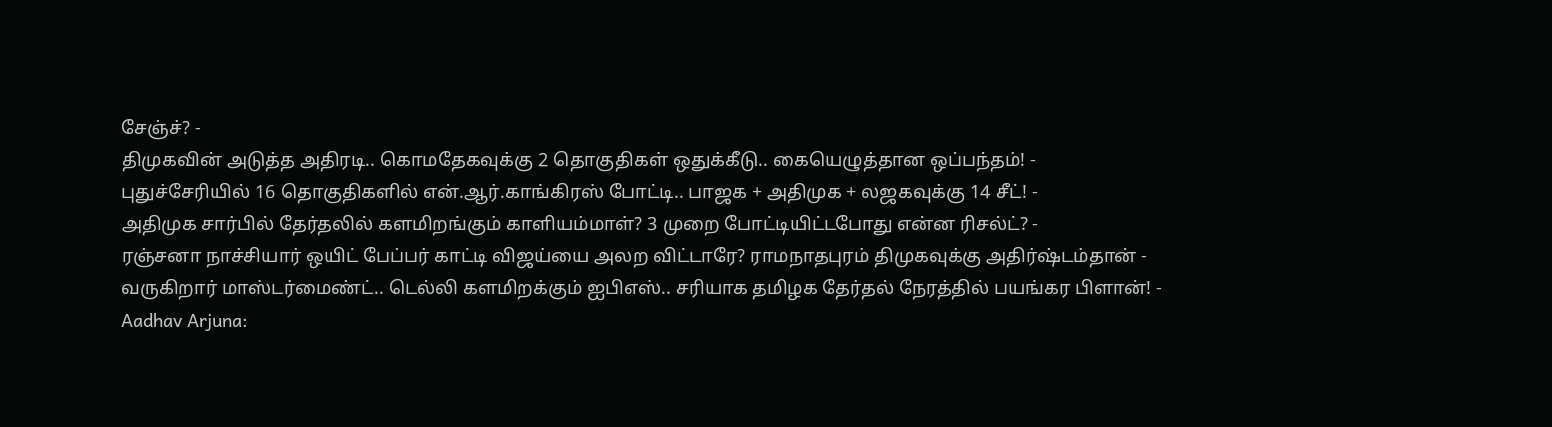சேஞ்ச்? -
திமுகவின் அடுத்த அதிரடி.. கொமதேகவுக்கு 2 தொகுதிகள் ஒதுக்கீடு.. கையெழுத்தான ஒப்பந்தம்! -
புதுச்சேரியில் 16 தொகுதிகளில் என்.ஆர்.காங்கிரஸ் போட்டி.. பாஜக + அதிமுக + லஜகவுக்கு 14 சீட்! -
அதிமுக சார்பில் தேர்தலில் களமிறங்கும் காளியம்மாள்? 3 முறை போட்டியிட்டபோது என்ன ரிசல்ட்? -
ரஞ்சனா நாச்சியார் ஒயிட் பேப்பர் காட்டி விஜய்யை அலற விட்டாரே? ராமநாதபுரம் திமுகவுக்கு அதிர்ஷ்டம்தான் -
வருகிறார் மாஸ்டர்மைண்ட்.. டெல்லி களமிறக்கும் ஐபிஎஸ்.. சரியாக தமிழக தேர்தல் நேரத்தில் பயங்கர பிளான்! -
Aadhav Arjuna: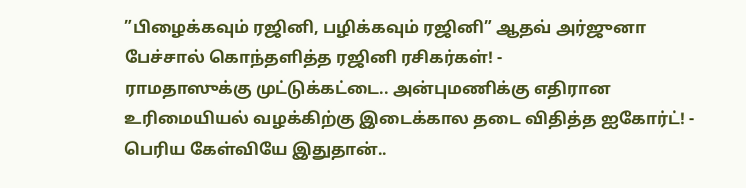”பிழைக்கவும் ரஜினி, பழிக்கவும் ரஜினி” ஆதவ் அர்ஜுனா பேச்சால் கொந்தளித்த ரஜினி ரசிகர்கள்! -
ராமதாஸுக்கு முட்டுக்கட்டை.. அன்புமணிக்கு எதிரான உரிமையியல் வழக்கிற்கு இடைக்கால தடை விதித்த ஐகோர்ட்! -
பெரிய கேள்வியே இதுதான்..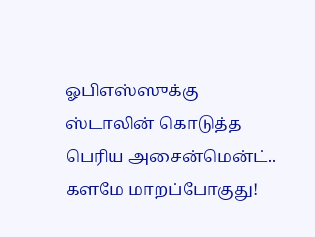ஓபிஎஸ்ஸுக்கு ஸ்டாலின் கொடுத்த பெரிய அசைன்மென்ட்.. களமே மாறப்போகுது!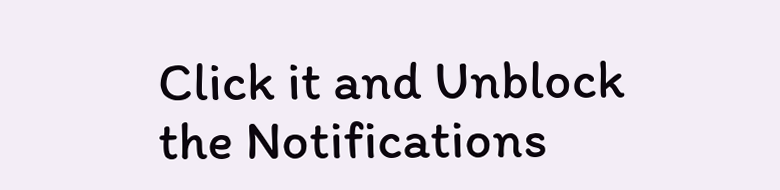Click it and Unblock the Notifications